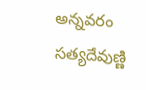అన్నవరం సత్యదేవుణ్ణి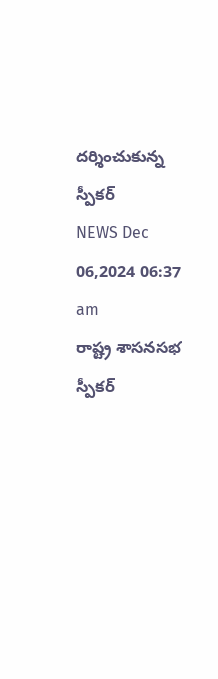దర్శించుకున్న స్పీకర్
NEWS Dec 06,2024 06:37 am
రాష్ట్ర శాసనసభ స్పీకర్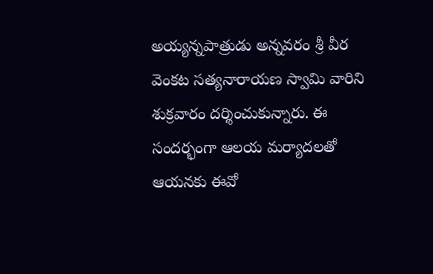అయ్యన్నపాత్రుడు అన్నవరం శ్రీ వీర వెంకట సత్యనారాయణ స్వామి వారిని శుక్రవారం దర్శించుకున్నారు. ఈ సందర్భంగా ఆలయ మర్యాదలతో ఆయనకు ఈవో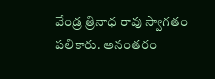వేండ్ర త్రినాధ రావు స్వాగతం పలికారు. అనంతరం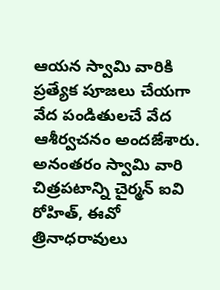ఆయన స్వామి వారికి ప్రత్యేక పూజలు చేయగా వేద పండితులచే వేద ఆశీర్వచనం అందజేశారు. అనంతరం స్వామి వారి చిత్రపటాన్ని చైర్మన్ ఐవి రోహిత్, ఈవో త్రినాధరావులు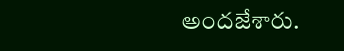అందజేశారు.